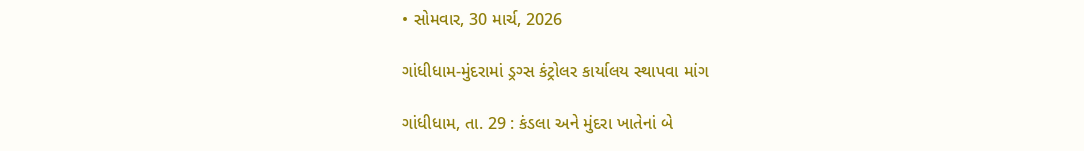• સોમવાર, 30 માર્ચ, 2026

ગાંધીધામ-મુંદરામાં ડ્રગ્સ કંટ્રોલર કાર્યાલય સ્થાપવા માંગ

ગાંધીધામ, તા. 29 : કંડલા અને મુંદરા ખાતેનાં બે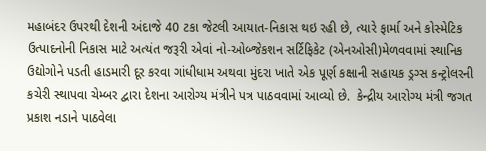મહાબંદર ઉપરથી દેશની અંદાજે 40 ટકા જેટલી આયાત-નિકાસ થઇ રહી છે, ત્યારે ફાર્મા અને કોસ્મેટિક ઉત્પાદનોની નિકાસ માટે અત્યંત જરૂરી એવાં નો-ઓબ્જેકશન સર્ટિફિકેટ (એનઓસી)મેળવવામાં સ્થાનિક ઉદ્યોગોને પડતી હાડમારી દૂર કરવા ગાંધીધામ અથવા મુંદરા ખાતે એક પૂર્ણ કક્ષાની સહાયક ડ્રગ્સ કન્ટ્રોલરની કચેરી સ્થાપવા ચેમ્બર દ્વારા દેશના આરોગ્ય મંત્રીને પત્ર પાઠવવામાં આવ્યો છે.  કેન્દ્રીય આરોગ્ય મંત્રી જગત પ્રકાશ નડાને પાઠવેલા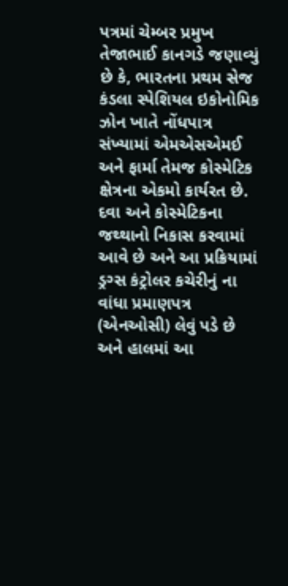પત્રમાં ચેમ્બર પ્રમુખ તેજાભાઈ કાનગડે જણાવ્યું છે કે, ભારતના પ્રથમ સેજ કંડલા સ્પેશિયલ ઇકોનોમિક ઝોન ખાતે નોંધપાત્ર સંખ્યામાં એમએસએમઈ અને ફાર્મા તેમજ કોસ્મેટિક ક્ષેત્રના એકમો કાર્યરત છે. દવા અને કોસ્મેટિકના જથ્થાનો નિકાસ કરવામાં આવે છે અને આ પ્રક્રિયામાં ડ્રગ્સ કંટ્રોલર કચેરીનું ના વાંધા પ્રમાણપત્ર (એનઓસી) લેવું પડે છે અને હાલમાં આ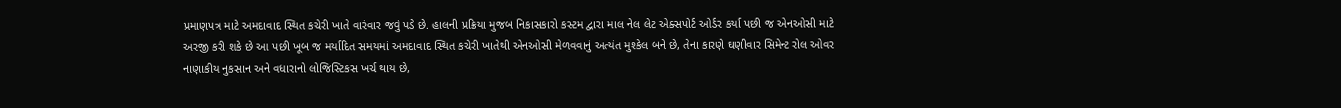પ્રમાણપત્ર માટે અમદાવાદ સ્થિત કચેરી ખાતે વારંવાર જવું પડે છે. હાલની પ્રક્રિયા મુજબ નિકાસકારો કસ્ટમ દ્વારા માલ નેલ લેટ એક્સપોર્ટ ઓર્ડર કર્યા પછી જ એનઓસી માટે અરજી કરી શકે છે આ પછી ખૂબ જ મર્યાદિત સમયમાં અમદાવાદ સ્થિત કચેરી ખાતેથી એનઓસી મેળવવાનું અત્યંત મુશ્કેલ બને છે, તેના કારણે ઘણીવાર સિમેન્ટ રોલ ઓવર નાણાકીય નુકસાન અને વધારાનો લોજિસ્ટિકસ ખર્ચ થાય છે,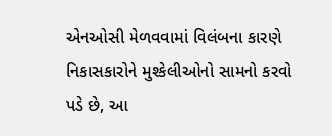એનઓસી મેળવવામાં વિલંબના કારણે નિકાસકારોને મુશ્કેલીઓનો સામનો કરવો પડે છે, આ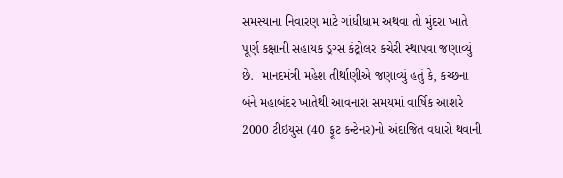સમસ્યાના નિવારણ માટે ગાંધીધામ અથવા તો મુંદરા ખાતે પૂર્ણ કક્ષાની સહાયક ડ્રગ્સ કંટ્રોલર કચેરી સ્થાપવા જણાવ્યું છે.  માનદમંત્રી મહેશ તીર્થાણીએ જણાવ્યું હતું કે, કચ્છના બંને મહાબંદર ખાતેથી આવનારા સમયમાં વાર્ષિક આશરે 2000 ટીઇયુસ (40 ફૂટ કન્ટેનર)નો અંદાજિત વધારો થવાની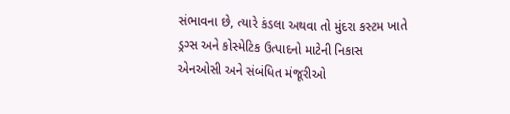સંભાવના છે, ત્યારે કંડલા અથવા તો મુંદરા કસ્ટમ ખાતે ડ્રગ્સ અને કોસ્મેટિક ઉત્પાદનો માટેની નિકાસ એનઓસી અને સંબંધિત મંજૂરીઓ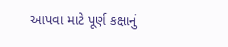આપવા માટે પૂર્ણ કક્ષાનું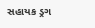સહાયક ડ્રગ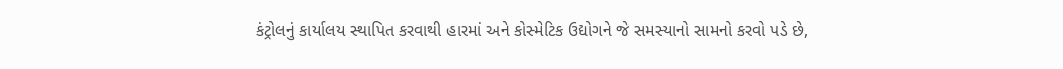કંટ્રોલનું કાર્યાલય સ્થાપિત કરવાથી હારમાં અને કોસ્મેટિક ઉદ્યોગને જે સમસ્યાનો સામનો કરવો પડે છે,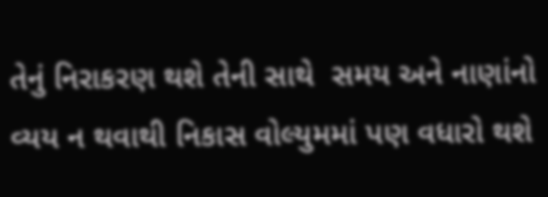તેનું નિરાકરણ થશે તેની સાથે  સમય અને નાણાંનો વ્યય ન થવાથી નિકાસ વોલ્યુમમાં પણ વધારો થશે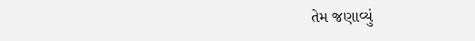તેમ જણાવ્યું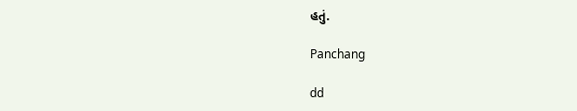હતું.

Panchang

dd